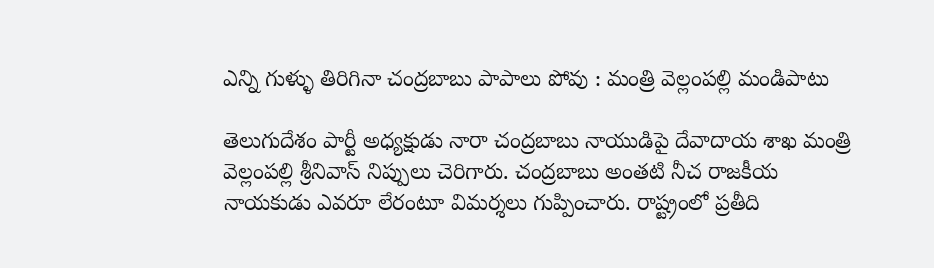ఎన్ని గుళ్ళు తిరిగినా చంద్రబాబు పాపాలు పోవు : మంత్రి వెల్లంపల్లి మండిపాటు

తెలుగుదేశం పార్టీ అధ్యక్షుడు నారా చంద్రబాబు నాయుడిపై దేవాదాయ శాఖ మంత్రి వెల్లంపల్లి శ్రీనివాస్ నిప్పులు చెరిగారు. చంద్రబాబు అంతటి నీచ రాజకీయ నాయకుడు ఎవరూ లేరంటూ విమర్శలు గుప్పించారు. రాష్ట్రంలో ప్రతీది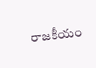రాజకీయం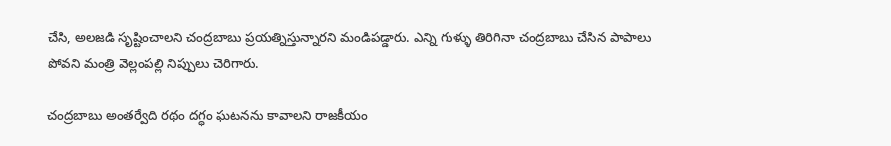చేసి, అలజడి సృష్టించాలని చంద్రబాబు ప్రయత్నిస్తున్నారని మండిపడ్డారు. ఎన్ని గుళ్ళు తిరిగినా చంద్రబాబు చేసిన పాపాలు పోవని మంత్రి వెల్లంపల్లి నిప్పులు చెరిగారు.

చంద్రబాబు అంతర్వేది రథం దగ్ధం ఘటనను కావాలని రాజకీయం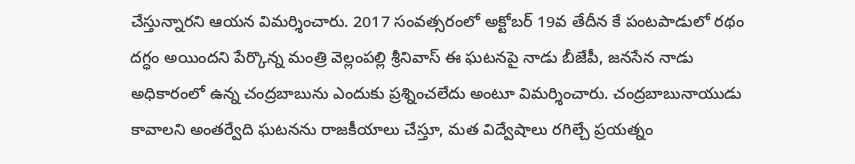చేస్తున్నారని ఆయన విమర్శించారు. 2017 సంవత్సరంలో అక్టోబర్ 19వ తేదీన కే పంటపాడులో రథం దగ్ధం అయిందని పేర్కొన్న మంత్రి వెల్లంపల్లి శ్రీనివాస్ ఈ ఘటనపై నాడు బీజేపీ, జనసేన నాడు అధికారంలో ఉన్న చంద్రబాబును ఎందుకు ప్రశ్నించలేదు అంటూ విమర్శించారు. చంద్రబాబునాయుడు కావాలని అంతర్వేది ఘటనను రాజకీయాలు చేస్తూ, మత విద్వేషాలు రగిల్చే ప్రయత్నం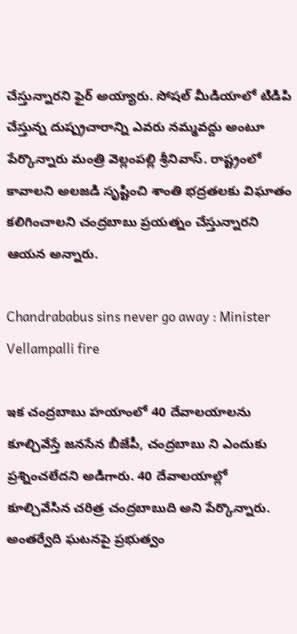చేస్తున్నారని ఫైర్ అయ్యారు. సోషల్ మీడియాలో టిడిపి చేస్తున్న దుష్ప్రచారాన్ని ఎవరు నమ్మవద్దు అంటూ పేర్కొన్నారు మంత్రి వెల్లంపల్లి శ్రీనివాస్. రాష్ట్రంలో కావాలని అలజడి సృష్టించి శాంతి భద్రతలకు విఘాతం కలిగించాలని చంద్రబాబు ప్రయత్నం చేస్తున్నారని ఆయన అన్నారు.

Chandrababus sins never go away : Minister Vellampalli fire

ఇక చంద్రబాబు హయాంలో 40 దేవాలయాలను కూల్చివేస్తే జనసేన బీజేపీ, చంద్రబాబు ని ఎందుకు ప్రశ్నించలేదని అడిగారు. 40 దేవాలయాల్లో కూల్చివేసిన చరిత్ర చంద్రబాబుది అని పేర్కొన్నారు. అంతర్వేది ఘటనపై ప్రభుత్వం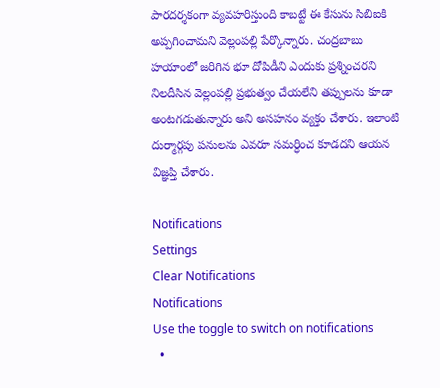పారదర్శకంగా వ్యవహరిస్తుంది కాబట్టే ఈ కేసును సిబిఐకి అప్పగించామని వెల్లంపల్లి పేర్కొన్నారు. చంద్రబాబు హయాంలో జరిగిన భూ దోపిడీని ఎందుకు ప్రశ్నించరని నిలదీసిన వెల్లంపల్లి ప్రభుత్వం చేయలేని తప్పులను కూడా అంటగడుతున్నారు అని అసహనం వ్యక్తం చేశారు. ఇలాంటి దుర్మార్గపు పనులను ఎవరూ సమర్ధించ కూడదని ఆయన విజ్ఞప్తి చేశారు.

Notifications
Settings
Clear Notifications
Notifications
Use the toggle to switch on notifications
  •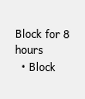Block for 8 hours
  • Block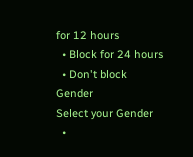for 12 hours
  • Block for 24 hours
  • Don't block
Gender
Select your Gender
  •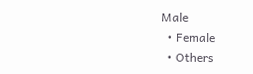Male
  • Female
  • Others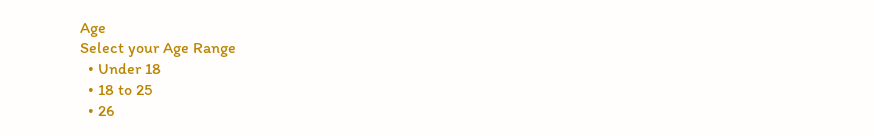Age
Select your Age Range
  • Under 18
  • 18 to 25
  • 26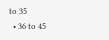to 35
  • 36 to 45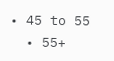• 45 to 55
  • 55+